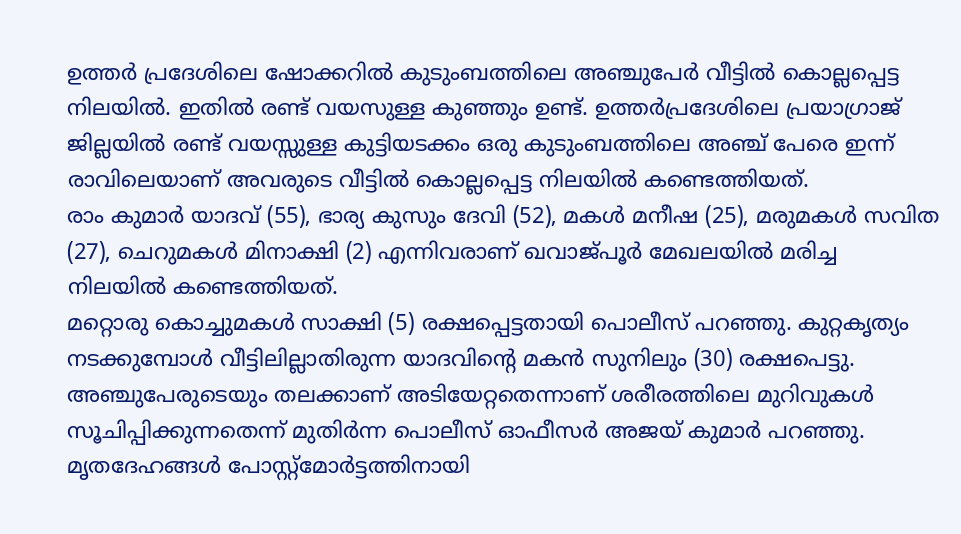ഉത്തർ പ്രദേശിലെ ഷോക്കറിൽ കുടുംബത്തിലെ അഞ്ചുപേർ വീട്ടിൽ കൊല്ലപ്പെട്ട നിലയിൽ. ഇതിൽ രണ്ട് വയസുള്ള കുഞ്ഞും ഉണ്ട്. ഉത്തർപ്രദേശിലെ പ്രയാഗ്രാജ് ജില്ലയിൽ രണ്ട് വയസ്സുള്ള കുട്ടിയടക്കം ഒരു കുടുംബത്തിലെ അഞ്ച് പേരെ ഇന്ന് രാവിലെയാണ് അവരുടെ വീട്ടിൽ കൊല്ലപ്പെട്ട നിലയിൽ കണ്ടെത്തിയത്.
രാം കുമാർ യാദവ് (55), ഭാര്യ കുസും ദേവി (52), മകൾ മനീഷ (25), മരുമകൾ സവിത (27), ചെറുമകൾ മിനാക്ഷി (2) എന്നിവരാണ് ഖവാജ്പൂർ മേഖലയിൽ മരിച്ച നിലയിൽ കണ്ടെത്തിയത്.
മറ്റൊരു കൊച്ചുമകൾ സാക്ഷി (5) രക്ഷപ്പെട്ടതായി പൊലീസ് പറഞ്ഞു. കുറ്റകൃത്യം നടക്കുമ്പോൾ വീട്ടിലില്ലാതിരുന്ന യാദവിന്റെ മകൻ സുനിലും (30) രക്ഷപെട്ടു.
അഞ്ചുപേരുടെയും തലക്കാണ് അടിയേറ്റതെന്നാണ് ശരീരത്തിലെ മുറിവുകൾ സൂചിപ്പിക്കുന്നതെന്ന് മുതിർന്ന പൊലീസ് ഓഫീസർ അജയ് കുമാർ പറഞ്ഞു. മൃതദേഹങ്ങൾ പോസ്റ്റ്മോർട്ടത്തിനായി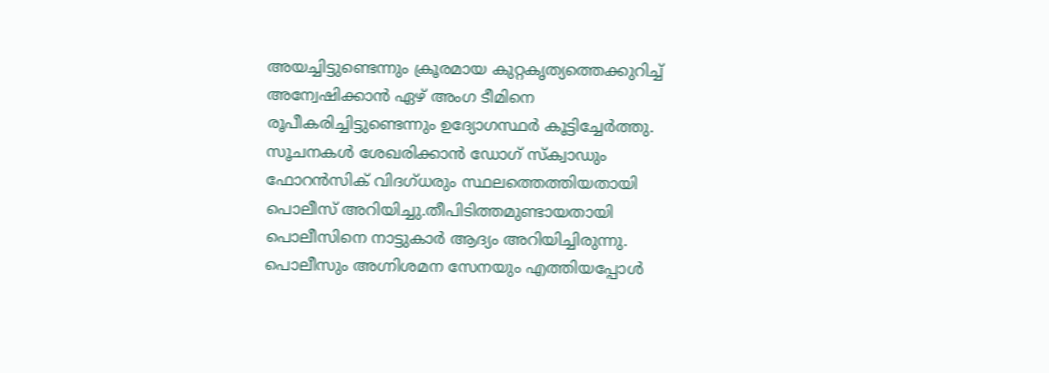അയച്ചിട്ടുണ്ടെന്നും ക്രൂരമായ കുറ്റകൃത്യത്തെക്കുറിച്ച് അന്വേഷിക്കാൻ ഏഴ് അംഗ ടീമിനെ രൂപീകരിച്ചിട്ടുണ്ടെന്നും ഉദ്യോഗസ്ഥർ കൂട്ടിച്ചേർത്തു.
സൂചനകൾ ശേഖരിക്കാൻ ഡോഗ് സ്ക്വാഡും ഫോറൻസിക് വിദഗ്ധരും സ്ഥലത്തെത്തിയതായി പൊലീസ് അറിയിച്ചു.തീപിടിത്തമുണ്ടായതായി പൊലീസിനെ നാട്ടുകാർ ആദ്യം അറിയിച്ചിരുന്നു. പൊലീസും അഗ്നിശമന സേനയും എത്തിയപ്പോൾ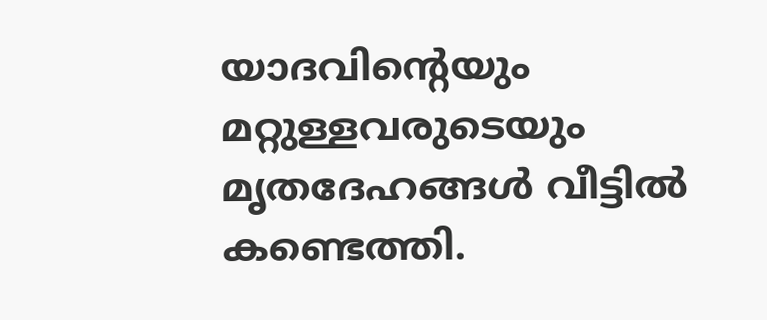യാദവിന്റെയും മറ്റുള്ളവരുടെയും മൃതദേഹങ്ങൾ വീട്ടിൽ കണ്ടെത്തി.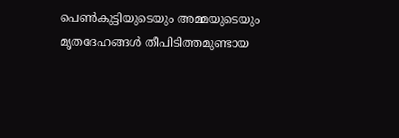പെൺകുട്ടിയുടെയും അമ്മയുടെയും മൃതദേഹങ്ങൾ തീപിടിത്തമുണ്ടായ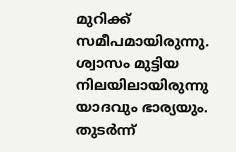മുറിക്ക് സമീപമായിരുന്നു. ശ്വാസം മുട്ടിയ നിലയിലായിരുന്നു യാദവും ഭാര്യയും. തുടർന്ന്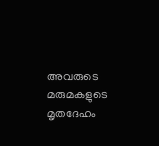അവരുടെ മരുമകളുടെ മൃതദേഹം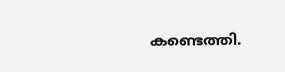കണ്ടെത്തി.